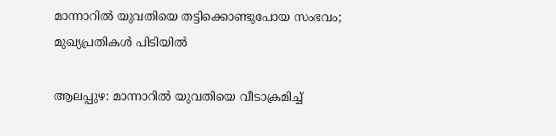മാന്നാറില്‍ യുവതിയെ തട്ടിക്കൊണ്ടുപോയ സംഭവം; മുഖ്യപ്രതികള്‍ പിടിയില്‍

ആലപ്പുഴ: മാന്നാറില്‍ യുവതിയെ വീടാക്രമിച്ച്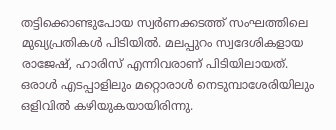തട്ടിക്കൊണ്ടുപോയ സ്വര്‍ണക്കടത്ത് സംഘത്തിലെ മുഖ്യപ്രതികള്‍ പിടിയില്‍. മലപ്പുറം സ്വദേശികളായ രാജേഷ്, ഹാരിസ് എന്നിവരാണ് പിടിയിലായത്. ഒരാള്‍ എടപ്പാളിലും മറ്റൊരാള്‍ നെടുമ്പാശേരിയിലും ഒളിവില്‍ കഴിയുകയായിരിന്നു.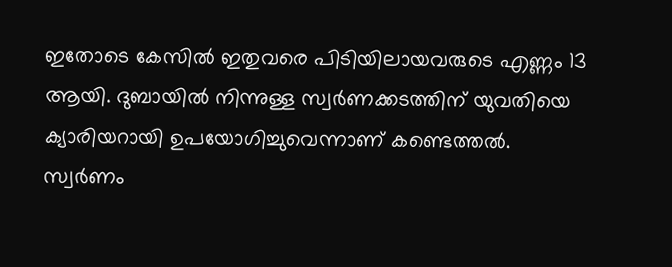ഇതോടെ കേസില്‍ ഇതുവരെ പിടിയിലായവരുടെ എണ്ണം 13 ആയി. ദുബായില്‍ നിന്നുള്ള സ്വര്‍ണക്കടത്തിന് യുവതിയെ ക്യാരിയറായി ഉപയോഗിച്ചുവെന്നാണ് കണ്ടെത്തല്‍. സ്വര്‍ണം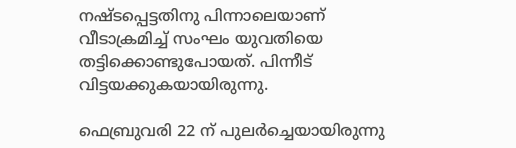നഷ്ടപ്പെട്ടതിനു പിന്നാലെയാണ് വീടാക്രമിച്ച് സംഘം യുവതിയെ തട്ടിക്കൊണ്ടുപോയത്. പിന്നീട് വിട്ടയക്കുകയായിരുന്നു.

ഫെബ്രുവരി 22 ന് പുലര്‍ച്ചെയായിരുന്നു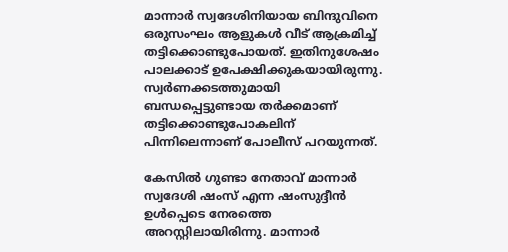മാന്നാര്‍ സ്വദേശിനിയായ ബിന്ദുവിനെ ഒരുസംഘം ആളുകള്‍ വീട് ആക്രമിച്ച് തട്ടിക്കൊണ്ടുപോയത്. ഇതിനുശേഷം പാലക്കാട് ഉപേക്ഷിക്കുകയായിരുന്നു. സ്വര്‍ണക്കടത്തുമായി ബന്ധപ്പെട്ടുണ്ടായ തര്‍ക്കമാണ് തട്ടിക്കൊണ്ടുപോകലിന് പിന്നിലെന്നാണ് പോലീസ് പറയുന്നത്.

കേസില്‍ ഗുണ്ടാ നേതാവ് മാന്നാര്‍ സ്വദേശി ഷംസ് എന്ന ഷംസുദ്ദീന്‍ ഉള്‍പ്പെടെ നേരത്തെ അറസ്റ്റിലായിരിന്നു. മാന്നാര്‍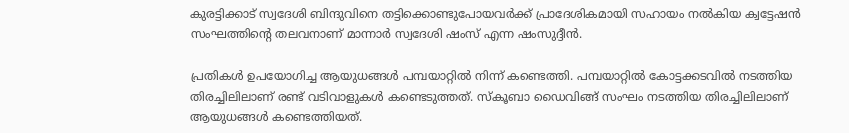കുരട്ടിക്കാട് സ്വദേശി ബിന്ദുവിനെ തട്ടിക്കൊണ്ടുപോയവര്‍ക്ക് പ്രാദേശികമായി സഹായം നല്‍കിയ ക്വട്ടേഷന്‍ സംഘത്തിന്റെ തലവനാണ് മാന്നാര്‍ സ്വദേശി ഷംസ് എന്ന ഷംസുദ്ദീന്‍.

പ്രതികള്‍ ഉപയോഗിച്ച ആയുധങ്ങള്‍ പമ്പയാറ്റില്‍ നിന്ന് കണ്ടെത്തി. പമ്പയാറ്റില്‍ കോട്ടക്കടവില്‍ നടത്തിയ തിരച്ചിലിലാണ് രണ്ട് വടിവാളുകള്‍ കണ്ടെടുത്തത്. സ്‌കൂബാ ഡൈവിങ്ങ് സംഘം നടത്തിയ തിരച്ചിലിലാണ് ആയുധങ്ങള്‍ കണ്ടെത്തിയത്.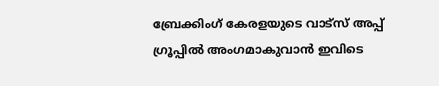ബ്രേക്കിംഗ് കേരളയുടെ വാട്സ് അപ്പ് ഗ്രൂപ്പിൽ അംഗമാകുവാൻ ഇവിടെ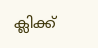ക്ലിക്ക്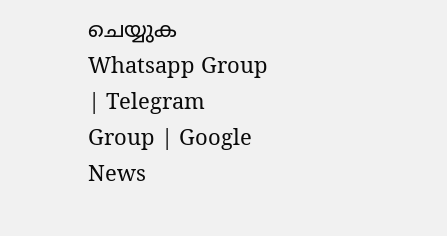ചെയ്യുക Whatsapp Group | Telegram Group | Google News